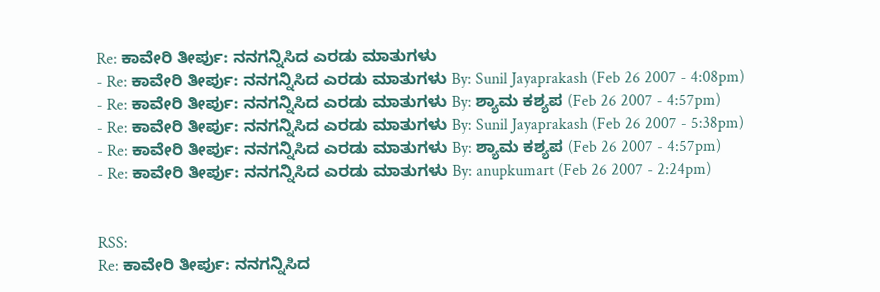Re: ಕಾವೇರಿ ತೀರ್ಪು: ನನಗನ್ನಿಸಿದ ಎರಡು ಮಾತುಗಳು
- Re: ಕಾವೇರಿ ತೀರ್ಪು: ನನಗನ್ನಿಸಿದ ಎರಡು ಮಾತುಗಳು By: Sunil Jayaprakash (Feb 26 2007 - 4:08pm)
- Re: ಕಾವೇರಿ ತೀರ್ಪು: ನನಗನ್ನಿಸಿದ ಎರಡು ಮಾತುಗಳು By: ಶ್ಯಾಮ ಕಶ್ಯಪ (Feb 26 2007 - 4:57pm)
- Re: ಕಾವೇರಿ ತೀರ್ಪು: ನನಗನ್ನಿಸಿದ ಎರಡು ಮಾತುಗಳು By: Sunil Jayaprakash (Feb 26 2007 - 5:38pm)
- Re: ಕಾವೇರಿ ತೀರ್ಪು: ನನಗನ್ನಿಸಿದ ಎರಡು ಮಾತುಗಳು By: ಶ್ಯಾಮ ಕಶ್ಯಪ (Feb 26 2007 - 4:57pm)
- Re: ಕಾವೇರಿ ತೀರ್ಪು: ನನಗನ್ನಿಸಿದ ಎರಡು ಮಾತುಗಳು By: anupkumart (Feb 26 2007 - 2:24pm)


RSS:
Re: ಕಾವೇರಿ ತೀರ್ಪು: ನನಗನ್ನಿಸಿದ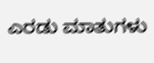ಎರಡು ಮಾತುಗಳು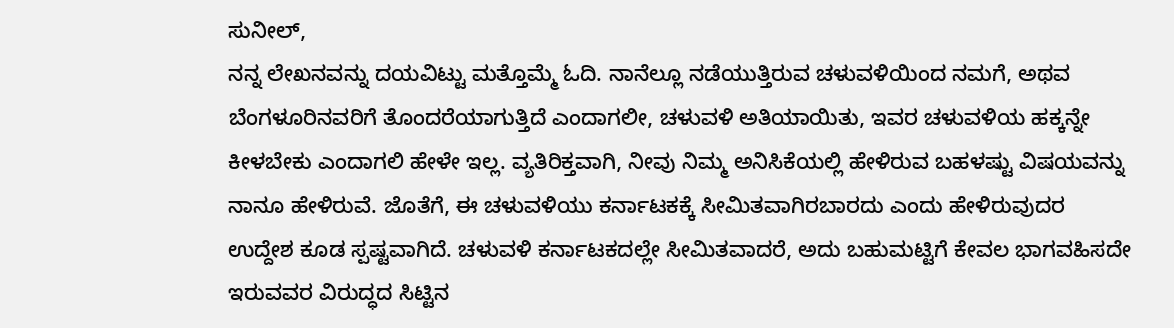ಸುನೀಲ್,
ನನ್ನ ಲೇಖನವನ್ನು ದಯವಿಟ್ಟು ಮತ್ತೊಮ್ಮೆ ಓದಿ. ನಾನೆಲ್ಲೂ ನಡೆಯುತ್ತಿರುವ ಚಳುವಳಿಯಿಂದ ನಮಗೆ, ಅಥವ ಬೆಂಗಳೂರಿನವರಿಗೆ ತೊಂದರೆಯಾಗುತ್ತಿದೆ ಎಂದಾಗಲೀ, ಚಳುವಳಿ ಅತಿಯಾಯಿತು, ಇವರ ಚಳುವಳಿಯ ಹಕ್ಕನ್ನೇ ಕೀಳಬೇಕು ಎಂದಾಗಲಿ ಹೇಳೇ ಇಲ್ಲ. ವ್ಯತಿರಿಕ್ತವಾಗಿ, ನೀವು ನಿಮ್ಮ ಅನಿಸಿಕೆಯಲ್ಲಿ ಹೇಳಿರುವ ಬಹಳಷ್ಟು ವಿಷಯವನ್ನು ನಾನೂ ಹೇಳಿರುವೆ. ಜೊತೆಗೆ, ಈ ಚಳುವಳಿಯು ಕರ್ನಾಟಕಕ್ಕೆ ಸೀಮಿತವಾಗಿರಬಾರದು ಎಂದು ಹೇಳಿರುವುದರ ಉದ್ದೇಶ ಕೂಡ ಸ್ಪಷ್ಟವಾಗಿದೆ. ಚಳುವಳಿ ಕರ್ನಾಟಕದಲ್ಲೇ ಸೀಮಿತವಾದರೆ, ಅದು ಬಹುಮಟ್ಟಿಗೆ ಕೇವಲ ಭಾಗವಹಿಸದೇ ಇರುವವರ ವಿರುದ್ಧದ ಸಿಟ್ಟಿನ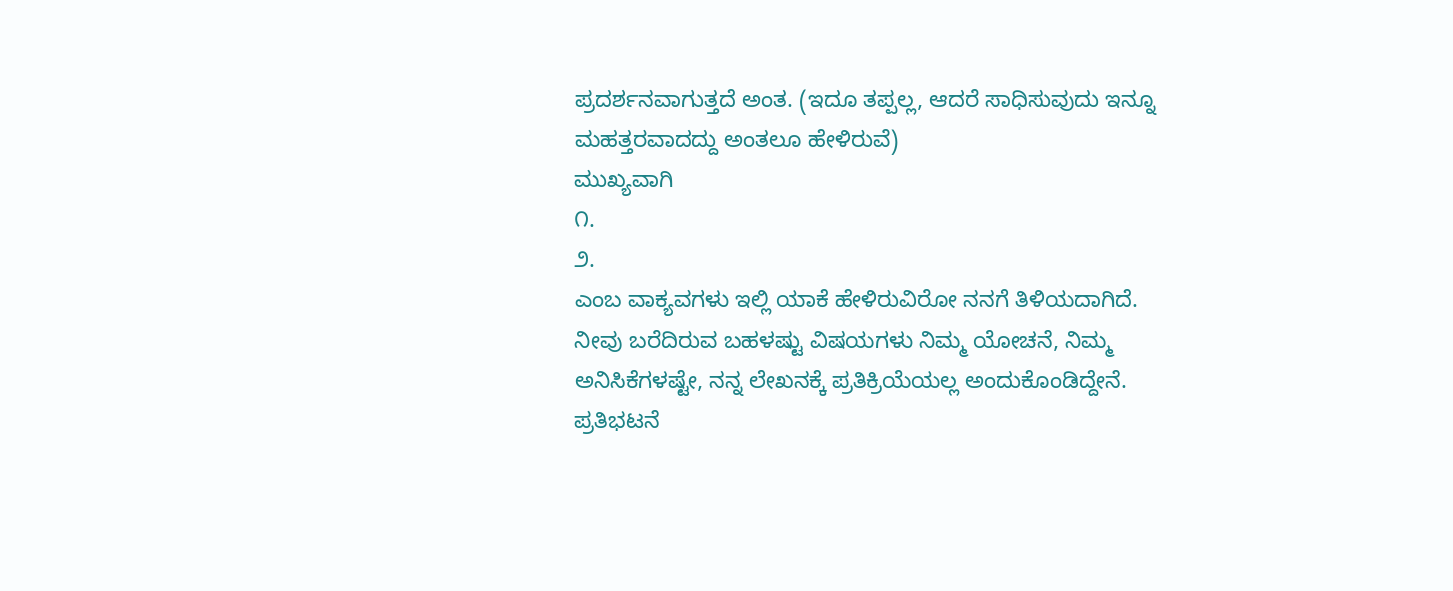ಪ್ರದರ್ಶನವಾಗುತ್ತದೆ ಅಂತ. (ಇದೂ ತಪ್ಪಲ್ಲ, ಆದರೆ ಸಾಧಿಸುವುದು ಇನ್ನೂ ಮಹತ್ತರವಾದದ್ದು ಅಂತಲೂ ಹೇಳಿರುವೆ)
ಮುಖ್ಯವಾಗಿ
೧.
೨.
ಎಂಬ ವಾಕ್ಯವಗಳು ಇಲ್ಲಿ ಯಾಕೆ ಹೇಳಿರುವಿರೋ ನನಗೆ ತಿಳಿಯದಾಗಿದೆ. ನೀವು ಬರೆದಿರುವ ಬಹಳಷ್ಟು ವಿಷಯಗಳು ನಿಮ್ಮ ಯೋಚನೆ, ನಿಮ್ಮ ಅನಿಸಿಕೆಗಳಷ್ಟೇ, ನನ್ನ ಲೇಖನಕ್ಕೆ ಪ್ರತಿಕ್ರಿಯೆಯಲ್ಲ ಅಂದುಕೊಂಡಿದ್ದೇನೆ.
ಪ್ರತಿಭಟನೆ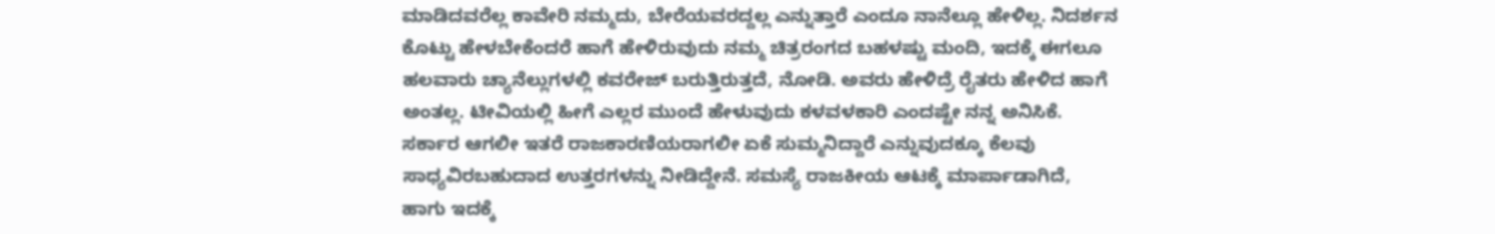ಮಾಡಿದವರೆಲ್ಲ ಕಾವೇರಿ ನಮ್ಮದು, ಬೇರೆಯವರದ್ದಲ್ಲ ಎನ್ನುತ್ತಾರೆ ಎಂದೂ ನಾನೆಲ್ಲೂ ಹೇಳಿಲ್ಲ. ನಿದರ್ಶನ ಕೊಟ್ಟು ಹೇಳಬೇಕೆಂದರೆ ಹಾಗೆ ಹೇಳಿರುವುದು ನಮ್ಮ ಚಿತ್ರರಂಗದ ಬಹಳಷ್ಟು ಮಂದಿ, ಇದಕ್ಕೆ ಈಗಲೂ ಹಲವಾರು ಚ್ಯಾನೆಲ್ಲುಗಳಲ್ಲಿ ಕವರೇಜ್ ಬರುತ್ತಿರುತ್ತದೆ, ನೋಡಿ. ಅವರು ಹೇಳಿದ್ರೆ ರೈತರು ಹೇಳಿದ ಹಾಗೆ ಅಂತಲ್ಲ. ಟೀವಿಯಲ್ಲಿ ಹೀಗೆ ಎಲ್ಲರ ಮುಂದೆ ಹೇಳುವುದು ಕಳವಳಕಾರಿ ಎಂದಷ್ಟೇ ನನ್ನ ಅನಿಸಿಕೆ.
ಸರ್ಕಾರ ಆಗಲೀ ಇತರೆ ರಾಜಕಾರಣಿಯರಾಗಲೀ ಏಕೆ ಸುಮ್ಮನಿದ್ದಾರೆ ಎನ್ನುವುದಕ್ಕೂ ಕೆಲವು ಸಾಧ್ಯವಿರಬಹುದಾದ ಉತ್ತರಗಳನ್ನು ನೀಡಿದ್ದೇನೆ. ಸಮಸ್ಯೆ ರಾಜಕೀಯ ಆಟಕ್ಕೆ ಮಾರ್ಪಾಡಾಗಿದೆ, ಹಾಗು ಇದಕ್ಕೆ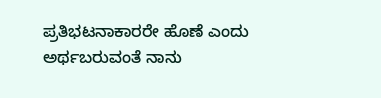ಪ್ರತಿಭಟನಾಕಾರರೇ ಹೊಣೆ ಎಂದು ಅರ್ಥಬರುವಂತೆ ನಾನು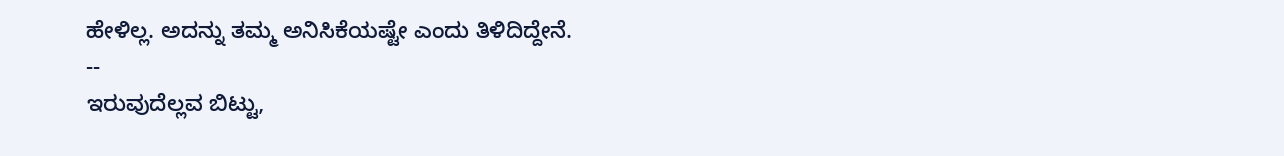ಹೇಳಿಲ್ಲ. ಅದನ್ನು ತಮ್ಮ ಅನಿಸಿಕೆಯಷ್ಟೇ ಎಂದು ತಿಳಿದಿದ್ದೇನೆ.
--
ಇರುವುದೆಲ್ಲವ ಬಿಟ್ಟು,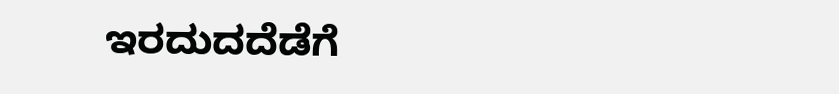ಇರದುದದೆಡೆಗೆ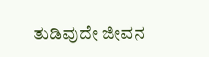ತುಡಿವುದೇ ಜೀವನ